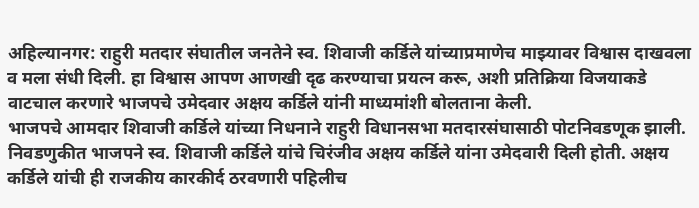अहिल्यानगर: राहुरी मतदार संघातील जनतेने स्व. शिवाजी कर्डिले यांच्याप्रमाणेच माझ्यावर विश्वास दाखवला व मला संधी दिली. हा विश्वास आपण आणखी दृढ करण्याचा प्रयत्न करू, अशी प्रतिक्रिया विजयाकडे वाटचाल करणारे भाजपचे उमेदवार अक्षय कर्डिले यांनी माध्यमांशी बोलताना केली.
भाजपचे आमदार शिवाजी कर्डिले यांच्या निधनाने राहुरी विधानसभा मतदारसंघासाठी पोटनिवडणूक झाली. निवडणुकीत भाजपने स्व. शिवाजी कर्डिले यांचे चिरंजीव अक्षय कर्डिले यांना उमेदवारी दिली होती. अक्षय कर्डिले यांची ही राजकीय कारकीर्द ठरवणारी पहिलीच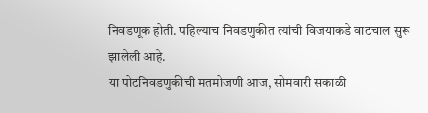निवडणूक होती. पहिल्याच निवडणुकीत त्यांची विजयाकडे वाटचाल सुरू झालेली आहे.
या पोटनिवडणुकीची मतमोजणी आज, सोमवारी सकाळी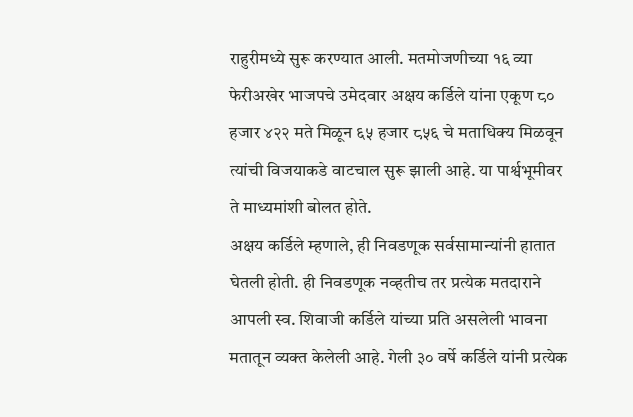राहुरीमध्ये सुरू करण्यात आली. मतमोजणीच्या १६ व्या फेरीअखेर भाजपचे उमेदवार अक्षय कर्डिले यांना एकूण ८० हजार ४२२ मते मिळून ६५ हजार ८५६ चे मताधिक्य मिळवून त्यांची विजयाकडे वाटचाल सुरू झाली आहे. या पार्श्वभूमीवर ते माध्यमांशी बोलत होते.
अक्षय कर्डिले म्हणाले, ही निवडणूक सर्वसामान्यांनी हातात घेतली होती. ही निवडणूक नव्हतीच तर प्रत्येक मतदाराने आपली स्व. शिवाजी कर्डिले यांच्या प्रति असलेली भावना मतातून व्यक्त केलेली आहे. गेली ३० वर्षे कर्डिले यांनी प्रत्येक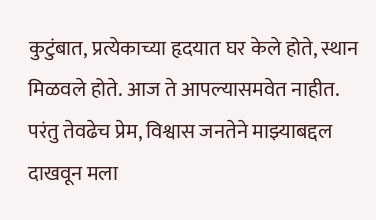कुटुंबात, प्रत्येकाच्या हृदयात घर केले होते, स्थान मिळवले होते. आज ते आपल्यासमवेत नाहीत. परंतु तेवढेच प्रेम, विश्वास जनतेने माझ्याबद्दल दाखवून मला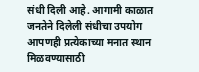संधी दिली आहे. आगामी काळात जनतेने दिलेली संधीचा उपयोग आपणही प्रत्येकाच्या मनात स्थान मिळवण्यासाठी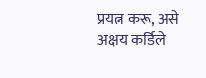प्रयत्न करू, असे अक्षय कर्डिले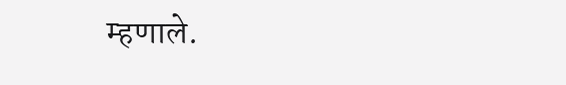म्हणाले.